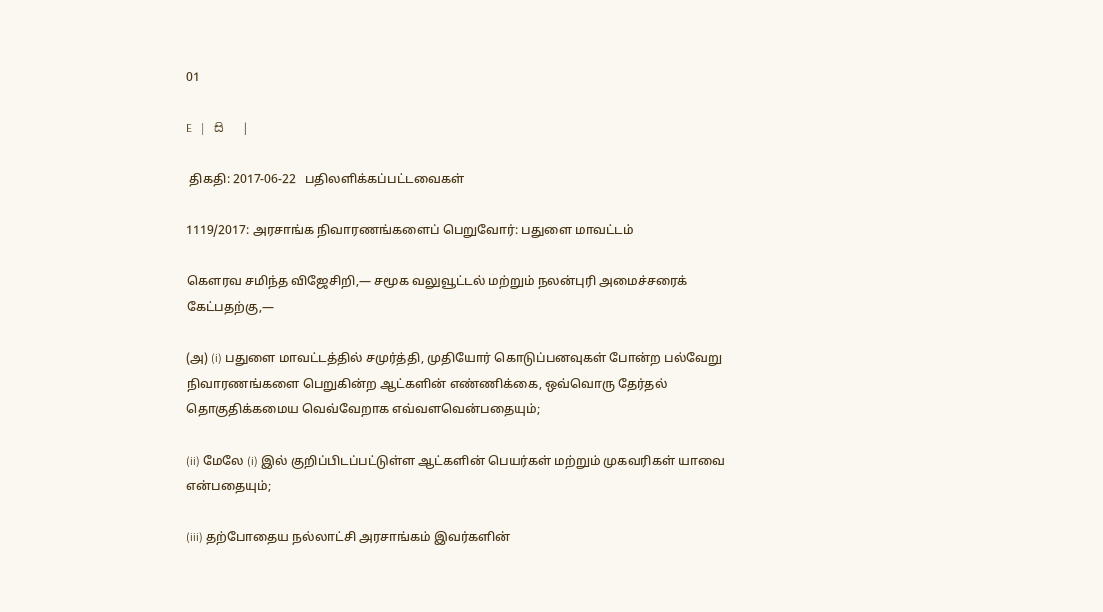01

E   |   සි   |

 திகதி: 2017-06-22   பதிலளிக்கப்பட்டவைகள்

1119/2017: அரசாங்க நிவாரணங்களைப் பெறுவோர்: பதுளை மாவட்டம்

கௌரவ சமிந்த விஜேசிறி,— சமூக வலுவூட்டல் மற்றும் நலன்புரி அமைச்சரைக் கேட்பதற்கு,—

(அ) (i) பதுளை மாவட்டத்தில் சமுர்த்தி, முதியோர் கொடுப்பனவுகள் போன்ற பல்வேறு நிவாரணங்களை பெறுகின்ற ஆட்களின் எண்ணிக்கை, ஒவ்வொரு தேர்தல் தொகுதிக்கமைய வெவ்வேறாக எவ்வளவென்பதையும்;

(ii) மேலே (i) இல் குறிப்பிடப்பட்டுள்ள ஆட்களின் பெயர்கள் மற்றும் முகவரிகள் யாவை என்பதையும்;

(iii) தற்போதைய நல்லாட்சி அரசாங்கம் இவர்களின்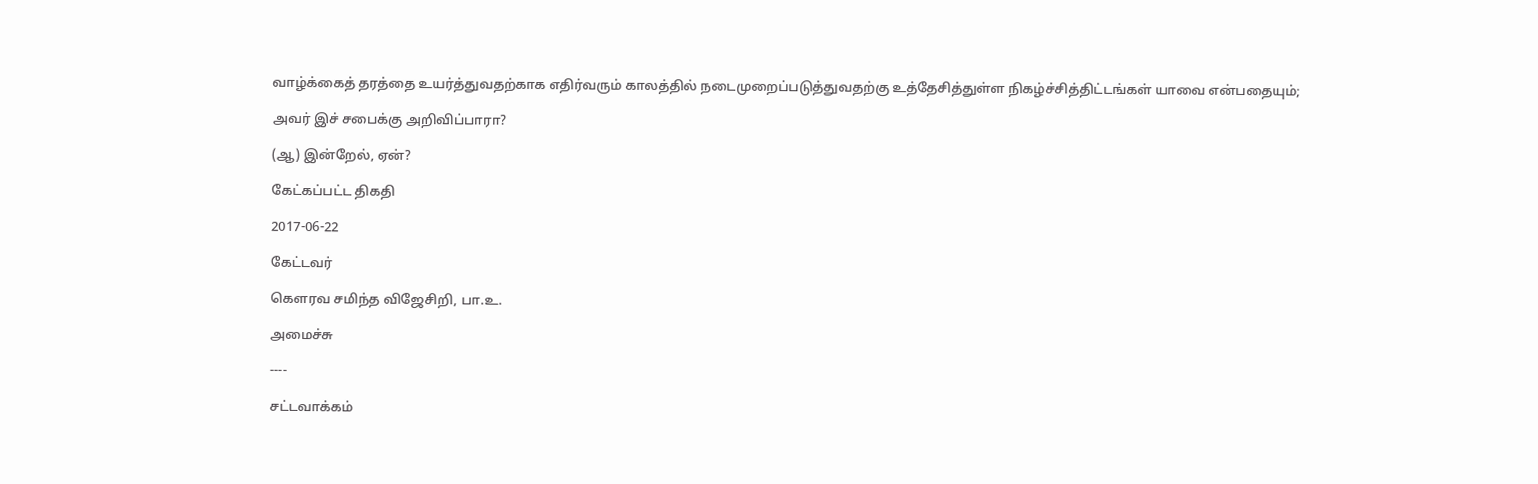வாழ்க்கைத் தரத்தை உயர்த்துவதற்காக எதிர்வரும் காலத்தில் நடைமுறைப்படுத்துவதற்கு உத்தேசித்துள்ள நிகழ்ச்சித்திட்டங்கள் யாவை என்பதையும்;

அவர் இச் சபைக்கு அறிவிப்பாரா?

(ஆ) இன்றேல், ஏன்?

கேட்கப்பட்ட திகதி

2017-06-22

கேட்டவர்

கௌரவ சமிந்த விஜேசிறி, பா.உ.

அமைச்சு

----

சட்டவாக்கம்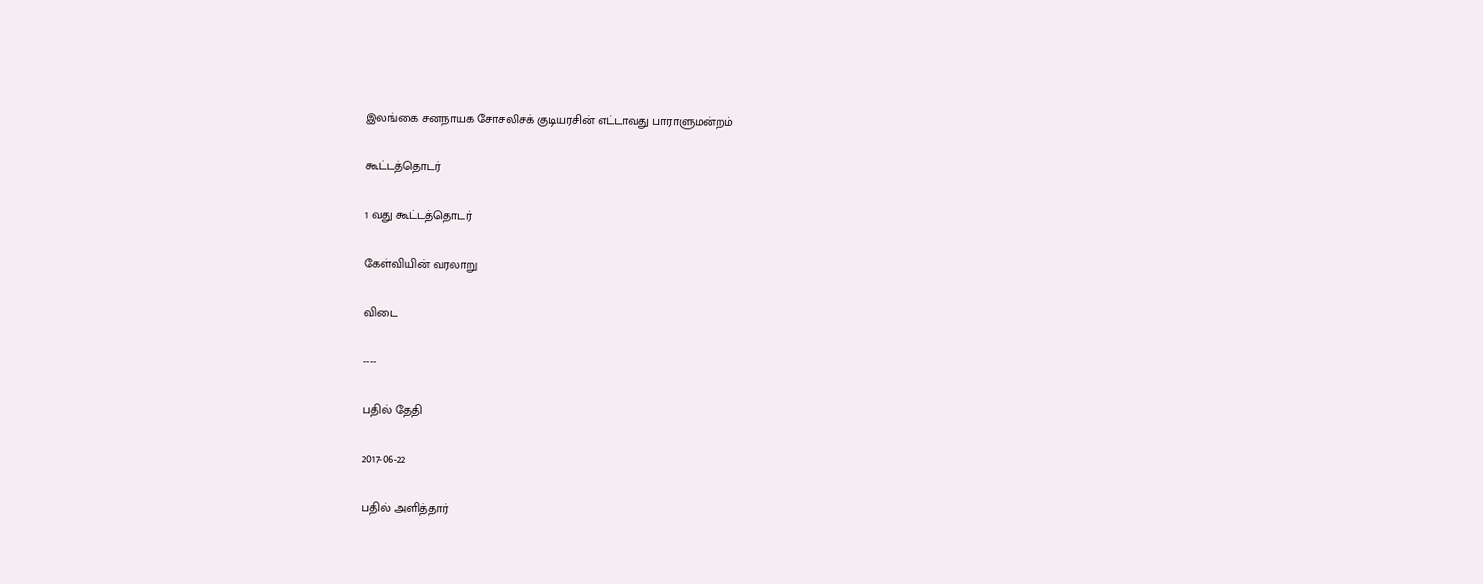இலங்கை சனநாயக சோசலிசக் குடியரசின் எட்டாவது பாராளுமன்றம்

கூட்டத்தொடர்

1 வது கூட்டத்தொடர்

கேள்வியின் வரலாறு

விடை

----

பதில் தேதி

2017-06-22

பதில் அளித்தார்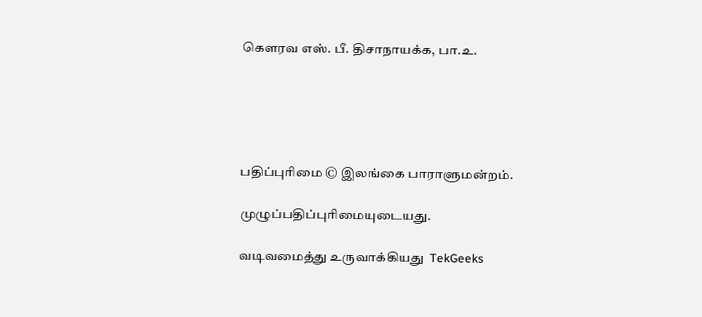கௌரவ எஸ். பீ. திசாநாயக்க, பா.உ.





பதிப்புரிமை © இலங்கை பாராளுமன்றம்.

முழுப்பதிப்புரிமையுடையது.

வடிவமைத்து உருவாக்கியது  TekGeeks